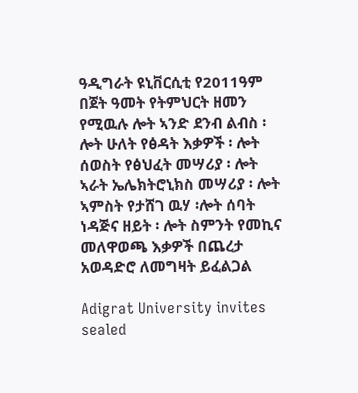ዓዲግራት ዩኒቨርሲቲ የ2011ዓም በጀት ዓመት የትምህርት ዘመን የሚዉሉ ሎት ኣንድ ደንብ ልብስ ፡ ሎት ሁለት የፅዳት እቃዎች ፡ ሎት ሰወስት የፅህፈት መሣሪያ ፡ ሎት ኣራት ኤሌክትሮኒክስ መሣሪያ ፡ ሎት ኣምስት የታሸገ ዉሃ ፡ሎት ሰባት ነዳጅና ዘይት ፡ ሎት ስምንት የመኪና መለዋወጫ እቃዎች በጨረታ አወዳድሮ ለመግዛት ይፈልጋል

Adigrat University invites sealed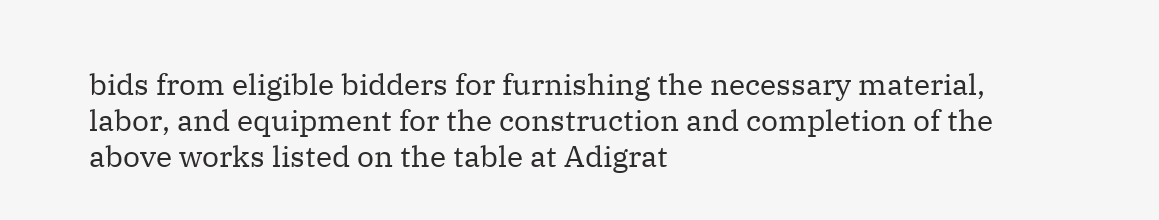bids from eligible bidders for furnishing the necessary material, labor, and equipment for the construction and completion of the above works listed on the table at Adigrat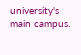university's main campus.